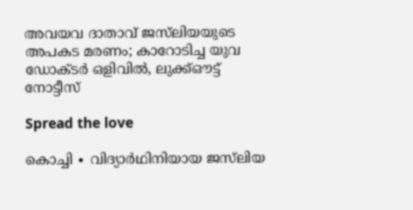അവയവ ദാതാവ് ജസ്‌ലിയയുടെ അപകട മരണം; കാറോടിച്ച യുവ ഡോക്ടർ ഒളിവിൽ, ലുക്ക്ഔട്ട് നോട്ടീസ്

Spread the love

കൊച്ചി ∙ വിദ്യാർഥിനിയായ ജസ്‍ലിയ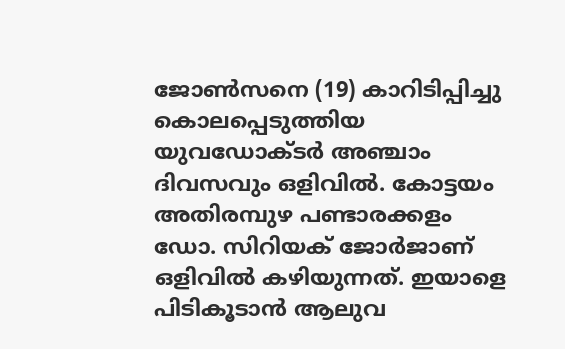ജോൺസനെ (19) കാറിടിപ്പിച്ചു കൊലപ്പെടുത്തിയ യുവഡോക്ടർ അഞ്ചാം ദിവസവും ഒളിവിൽ. കോട്ടയം അതിരമ്പുഴ പണ്ടാരക്കളം ഡോ. സിറിയക് ജോർജാണ് ഒളിവിൽ കഴിയുന്നത്. ഇയാളെ പിടികൂടാൻ ആലുവ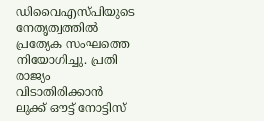ഡിവൈഎസ്പിയുടെ നേതൃത്വത്തിൽ പ്രത്യേക സംഘത്തെ നിയോഗിച്ചു. പ്രതി രാജ്യം വിടാതിരിക്കാൻ ലുക്ക് ഔട്ട് നോട്ടിസ്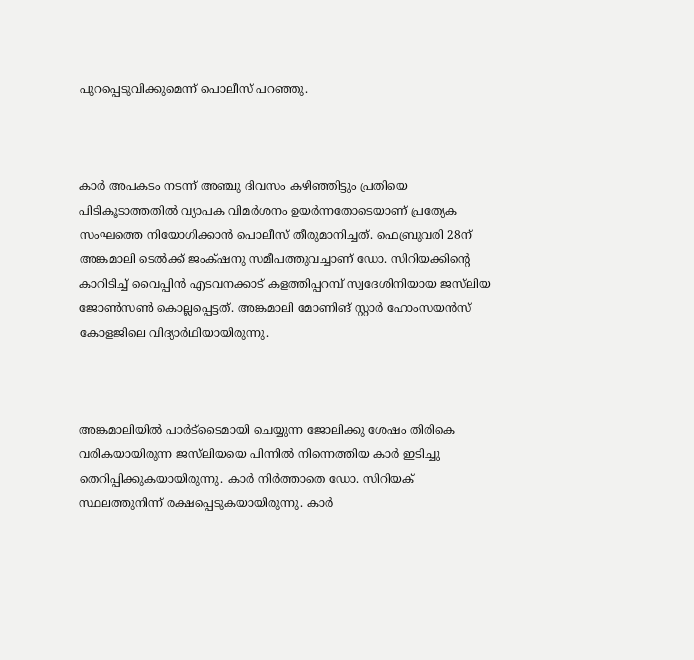പുറപ്പെടുവിക്കുമെന്ന് പൊലീസ് പറഞ്ഞു.



കാർ അപകടം നടന്ന് അഞ്ചു ദിവസം കഴിഞ്ഞിട്ടും പ്രതിയെ പിടികൂടാത്തതിൽ വ്യാപക വിമർശനം ഉയർന്നതോടെയാണ് പ്രത്യേക സംഘത്തെ നിയോഗിക്കാൻ പൊലീസ് തീരുമാനിച്ചത്. ഫെബ്രുവരി 28ന് അങ്കമാലി ടെൽക്ക് ജംക്‌ഷനു സമീപത്തുവച്ചാണ് ഡോ. സിറിയക്കിന്റെ കാറിടിച്ച് വൈപ്പിൻ എടവനക്കാട് കളത്തിപ്പറമ്പ് സ്വദേശിനിയായ ജസ്‍ലിയ ജോൺസൺ കൊല്ലപ്പെട്ടത്. അങ്കമാലി മോണിങ് സ്റ്റാർ ഹോംസയൻസ് കോളജിലെ വിദ്യാർഥിയായിരുന്നു.



അങ്കമാലിയില്‍ പാർട്‍ടൈമായി ചെയ്യുന്ന ജോലിക്കു ശേഷം തിരികെ വരികയായിരുന്ന ജസ്‍ലിയയെ പിന്നില്‍ നിന്നെത്തിയ കാർ ഇടിച്ചു തെറിപ്പിക്കുകയായിരുന്നു. കാർ നിർത്താതെ ഡോ. സിറിയക് സ്ഥലത്തുനിന്ന് രക്ഷപ്പെടുകയായിരുന്നു. കാർ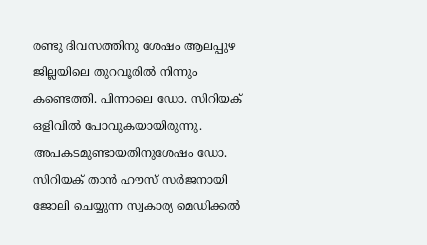രണ്ടു ദിവസത്തിനു ശേഷം ആലപ്പുഴ ജില്ലയിലെ തുറവൂരിൽ നിന്നും കണ്ടെത്തി. പിന്നാലെ ഡോ. സിറിയക് ഒളിവിൽ പോവുകയായിരുന്നു. അപകടമുണ്ടായതിനുശേഷം ഡോ. സിറിയക് താൻ ഹൗസ് സർജനായി ജോലി ചെയ്യുന്ന സ്വകാര്യ മെഡിക്കൽ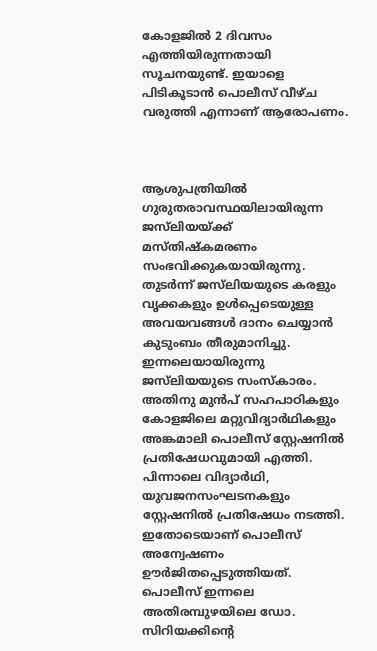കോളജിൽ 2 ദിവസം എത്തിയിരുന്നതായി സൂചനയുണ്ട്. ഇയാളെ പിടികൂടാന്‍ പൊലീസ് വീഴ്ച വരുത്തി എന്നാണ് ആരോപണം.



ആശുപത്രിയിൽ ഗുരുതരാവസ്ഥയിലായിരുന്ന ജസ്‍ലിയയ്ക്ക് മസ്തിഷ്കമരണം സംഭവിക്കുകയായിരുന്നു. തുടർന്ന് ജസ്‍ലിയയുടെ കരളും വൃക്കകളും ഉൾപ്പെടെയുള്ള അവയവങ്ങൾ ദാനം ചെയ്യാൻ കുടുംബം തീരുമാനിച്ചു. ഇന്നലെയായിരുന്നു ജസ്‍ലിയയുടെ സംസ്കാരം. അതിനു മുൻപ് സഹപാഠികളും കോളജിലെ മറ്റുവിദ്യാർഥികളും അങ്കമാലി പൊലീസ് സ്റ്റേഷനിൽ പ്രതിഷേധവുമായി എത്തി. പിന്നാലെ വിദ്യാർഥി, യുവജനസംഘടനകളും സ്റ്റേഷനിൽ പ്രതിഷേധം നടത്തി. ഇതോടെയാണ് പൊലീസ് അന്വേഷണം ഊർജിതപ്പെടുത്തിയത്. പൊലീസ് ഇന്നലെ അതിരമ്പുഴയിലെ ഡോ. സിറിയക്കിന്റെ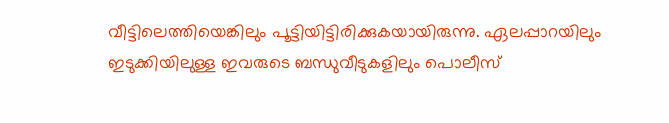വീട്ടിലെത്തിയെങ്കിലും പൂട്ടിയിട്ടിരിക്കുകയായിരുന്നു. ഏലപ്പാറയിലും ഇടുക്കിയിലുള്ള ഇവരുടെ ബന്ധുവീടുകളിലും പൊലീസ്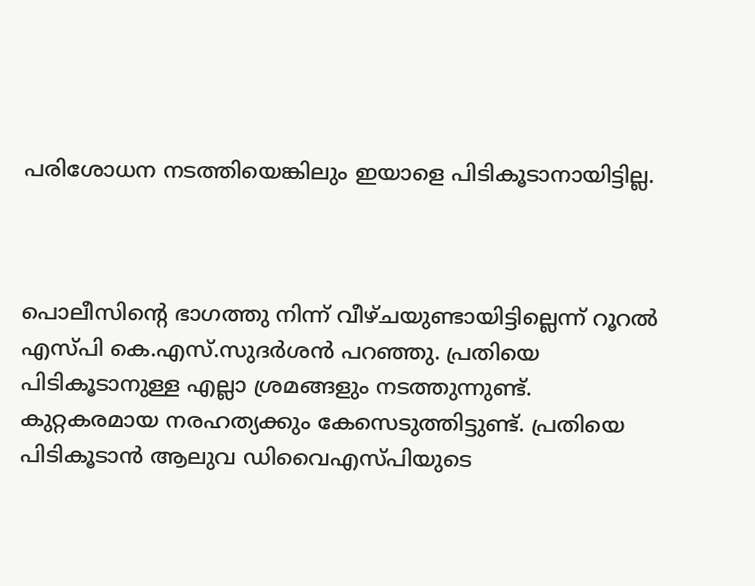പരിശോധന നടത്തിയെങ്കിലും ഇയാളെ പിടികൂടാനായിട്ടില്ല.



പൊലീസിന്റെ ഭാഗത്തു നിന്ന് വീഴ്ചയുണ്ടായിട്ടില്ലെന്ന് റൂറൽ എസ്പി കെ.എസ്.സുദർശൻ പറഞ്ഞു. പ്രതിയെ പിടികൂടാനുള്ള എല്ലാ ശ്രമങ്ങളും നടത്തുന്നുണ്ട്. കുറ്റകരമായ നരഹത്യക്കും കേസെടുത്തിട്ടുണ്ട്. പ്രതിയെ പിടികൂടാൻ ആലുവ ഡിവൈഎസ്പിയുടെ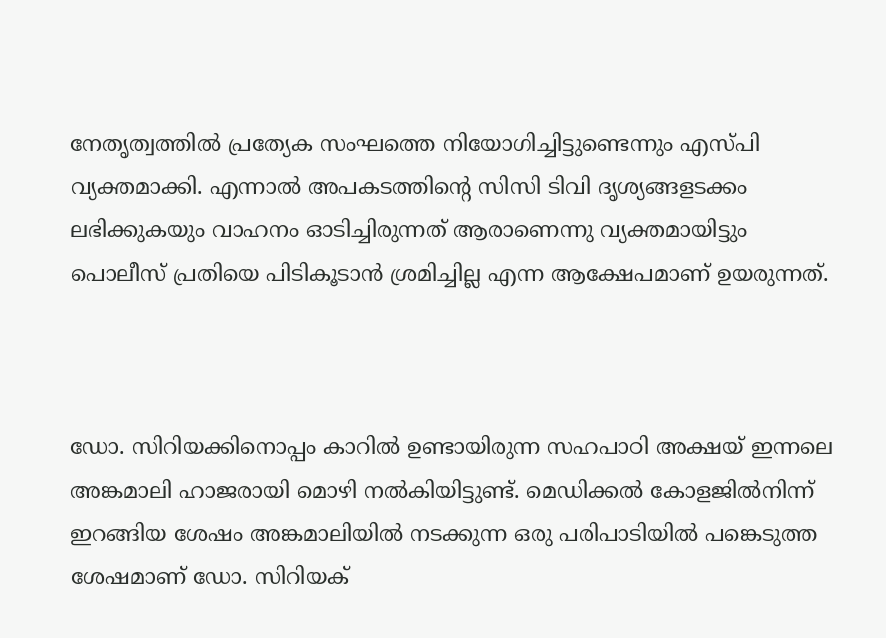നേതൃത്വത്തിൽ പ്രത്യേക സംഘത്തെ നിയോഗിച്ചിട്ടുണ്ടെന്നും എസ്പി വ്യക്തമാക്കി. എന്നാൽ അപകടത്തിന്റെ സിസി ടിവി ദൃശ്യങ്ങളടക്കം ലഭിക്കുകയും വാഹനം ഓടിച്ചിരുന്നത് ആരാണെന്നു വ്യക്തമായിട്ടും പൊലീസ് പ്രതിയെ പിടികൂടാൻ ശ്രമിച്ചില്ല എന്ന ആക്ഷേപമാണ് ഉയരുന്നത്.



ഡോ. സിറിയക്കിനൊപ്പം കാറിൽ ഉണ്ടായിരുന്ന സഹപാഠി അക്ഷയ് ഇന്നലെ അങ്കമാലി ഹാജരായി മൊഴി നൽകിയിട്ടുണ്ട്. മെഡിക്കൽ കോളജിൽനിന്ന് ഇറങ്ങിയ ശേഷം അങ്കമാലിയില്‍ നടക്കുന്ന ഒരു പരിപാടിയിൽ പങ്കെടുത്ത ശേഷമാണ് ഡോ. സിറിയക്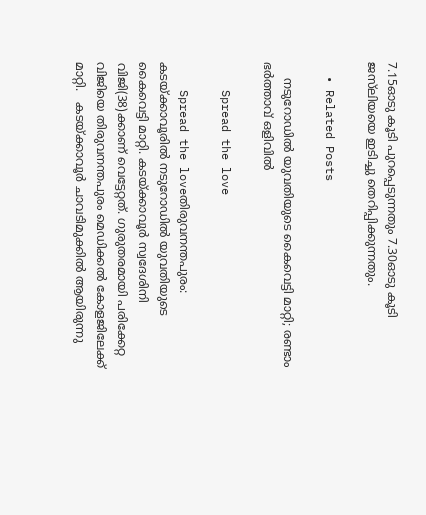7.15ഓടു കൂടി പുറപ്പെടുന്നതും 7.30ഓടു കൂടി ജസ്‍ലിയയെ ഇടിച്ചു തെറിപ്പിക്കുന്നതും.

  • Related Posts

    നടുറോഡില്‍ യുവതിയുടെ കൈവെട്ടി മാറ്റി; രണ്ടാം ഭര്‍ത്താവ് ഒളിവില്‍

    Spread the love

    Spread the loveതിരുവനന്തപുരം: കടയ്ക്കാവൂരില്‍ നടുറോഡില്‍ യുവതിയുടെ കൈവെട്ടി മാറ്റി. കടയ്ക്കാവൂര്‍ സ്വദേശിനി വിജി(38)ക്കാണ് വെട്ടേറ്റത്. ഗുരുതരമായി പരിക്കേറ്റ വിജിയെ തിരുവനന്തപുരം മെഡിക്കല്‍ കോളജിലേക്ക് മാറ്റി.   കടയ്ക്കാവൂര്‍ ചാവടിമുക്കില്‍ ആയിരുന്നു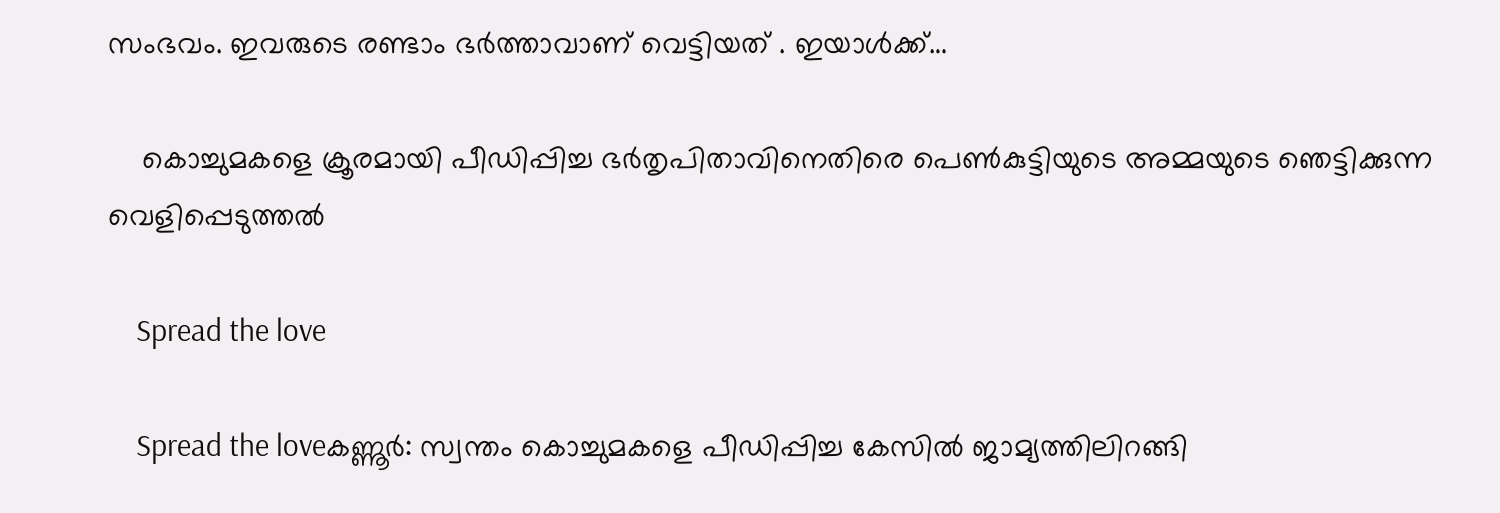സംഭവം. ഇവരുടെ രണ്ടാം ഭര്‍ത്താവാണ് വെട്ടിയത് . ഇയാള്‍ക്ക്…

    കൊച്ചുമകളെ ക്രൂരമായി പീഡിപ്പിച്ച ഭർതൃപിതാവിനെതിരെ പെൺകുട്ടിയുടെ അമ്മയുടെ ഞെട്ടിക്കുന്ന വെളിപ്പെടുത്തൽ

    Spread the love

    Spread the loveകണ്ണൂർ: സ്വന്തം കൊച്ചുമകളെ പീഡിപ്പിച്ച കേസിൽ ജാമ്യത്തിലിറങ്ങി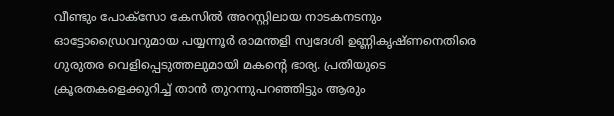വീണ്ടും പോക്‌സോ കേസിൽ അറസ്റ്റിലായ നാടകനടനും ഓട്ടോഡ്രൈവറുമായ പയ്യന്നൂർ രാമന്തളി സ്വദേശി ഉണ്ണികൃഷ്ണനെതിരെ ഗുരുതര വെളിപ്പെടുത്തലുമായി മകന്റെ ഭാര്യ. പ്രതിയുടെ ക്രൂരതകളെക്കുറിച്ച് താൻ തുറന്നുപറഞ്ഞിട്ടും ആരും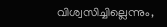വിശ്വസിച്ചില്ലെന്നും,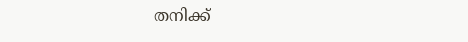തനിക്ക്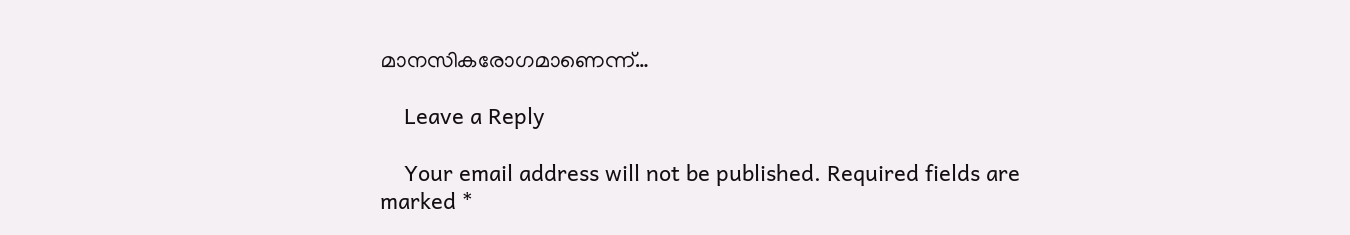മാനസികരോഗമാണെന്ന്…

    Leave a Reply

    Your email address will not be published. Required fields are marked *